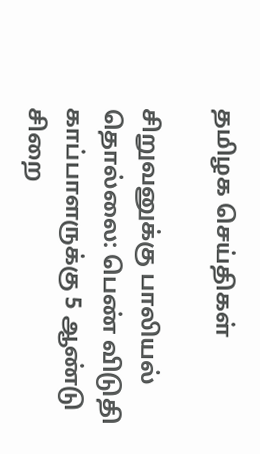தமிழக செய்திகள்

சிறுவனுக்கு பாலியல் தொல்லை: பெண் விடுதி காப்பாளருக்கு 5 ஆண்டு சிறை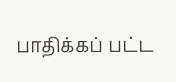பாதிக்கப் பட்ட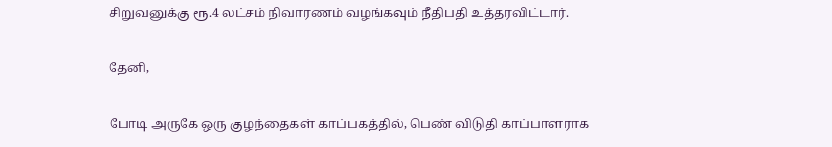சிறுவனுக்கு ரூ.4 லட்சம் நிவாரணம் வழங்கவும் நீதிபதி உத்தரவிட்டார்.

தேனி,

போடி அருகே ஒரு குழந்தைகள் காப்பகத்தில், பெண் விடுதி காப்பாளராக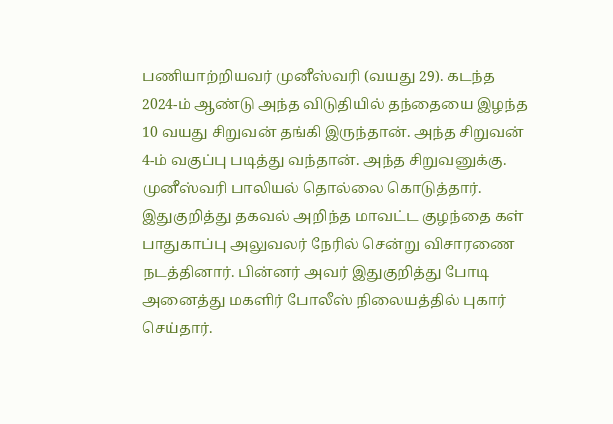பணியாற்றியவர் முனீஸ்வரி (வயது 29). கடந்த 2024-ம் ஆண்டு அந்த விடுதியில் தந்தையை இழந்த 10 வயது சிறுவன் தங்கி இருந்தான். அந்த சிறுவன் 4-ம் வகுப்பு படித்து வந்தான். அந்த சிறுவனுக்கு. முனீஸ்வரி பாலியல் தொல்லை கொடுத்தார். இதுகுறித்து தகவல் அறிந்த மாவட்ட குழந்தை கள் பாதுகாப்பு அலுவலர் நேரில் சென்று விசாரணை நடத்தினார். பின்னர் அவர் இதுகுறித்து போடி அனைத்து மகளிர் போலீஸ் நிலையத்தில் புகார் செய்தார்.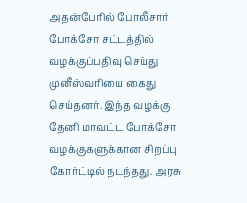அதன்பேரில் போலீசார் போக்சோ சட்டத்தில் வழக்குப்பதிவு செய்து முனீஸ்வரியை கைது செய்தனர். இந்த வழக்கு தேனி மாவட்ட போக்சோ வழக்குகளுக்கான சிறப்பு கோர்ட்டில் நடந்தது. அரசு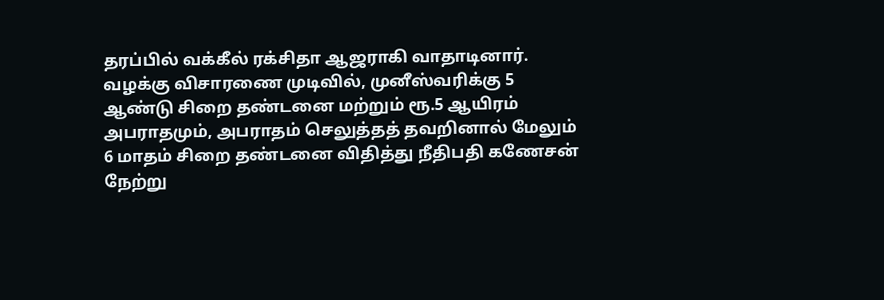தரப்பில் வக்கீல் ரக்சிதா ஆஜராகி வாதாடினார். வழக்கு விசாரணை முடிவில், முனீஸ்வரிக்கு 5 ஆண்டு சிறை தண்டனை மற்றும் ரூ.5 ஆயிரம் அபராதமும், அபராதம் செலுத்தத் தவறினால் மேலும் 6 மாதம் சிறை தண்டனை விதித்து நீதிபதி கணேசன் நேற்று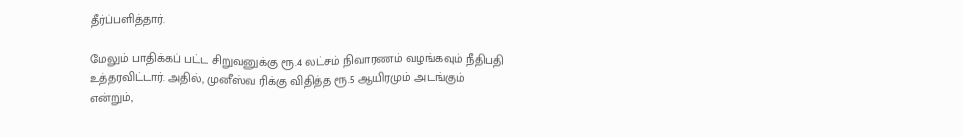தீர்ப்பளித்தார்.

மேலும் பாதிக்கப் பட்ட சிறுவனுக்கு ரூ.4 லட்சம் நிவாரணம் வழங்கவும் நீதிபதி உத்தரவிட்டார். அதில், முனீஸ்வ ரிக்கு விதித்த ரூ.5 ஆயிரமும் அடங்கும் என்றும்,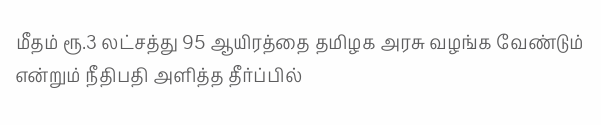மீதம் ரூ.3 லட்சத்து 95 ஆயிரத்தை தமிழக அரசு வழங்க வேண்டும் என்றும் நீதிபதி அளித்த தீர்ப்பில்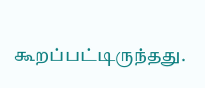கூறப்பட்டிருந்தது.